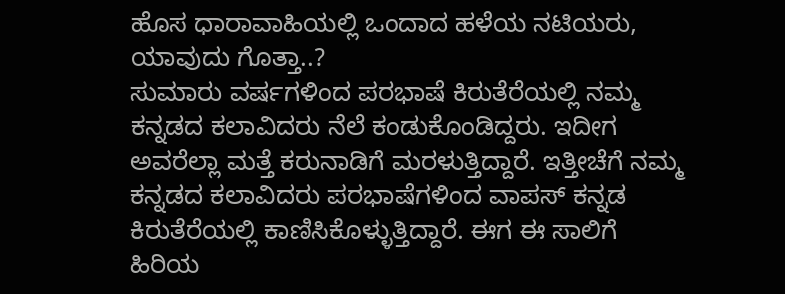ಹೊಸ ಧಾರಾವಾಹಿಯಲ್ಲಿ ಒಂದಾದ ಹಳೆಯ ನಟಿಯರು, ಯಾವುದು ಗೊತ್ತಾ..?
ಸುಮಾರು ವರ್ಷಗಳಿಂದ ಪರಭಾಷೆ ಕಿರುತೆರೆಯಲ್ಲಿ ನಮ್ಮ ಕನ್ನಡದ ಕಲಾವಿದರು ನೆಲೆ ಕಂಡುಕೊಂಡಿದ್ದರು. ಇದೀಗ ಅವರೆಲ್ಲಾ ಮತ್ತೆ ಕರುನಾಡಿಗೆ ಮರಳುತ್ತಿದ್ದಾರೆ. ಇತ್ತೀಚೆಗೆ ನಮ್ಮ ಕನ್ನಡದ ಕಲಾವಿದರು ಪರಭಾಷೆಗಳಿಂದ ವಾಪಸ್ ಕನ್ನಡ ಕಿರುತೆರೆಯಲ್ಲಿ ಕಾಣಿಸಿಕೊಳ್ಳುತ್ತಿದ್ದಾರೆ. ಈಗ ಈ ಸಾಲಿಗೆ ಹಿರಿಯ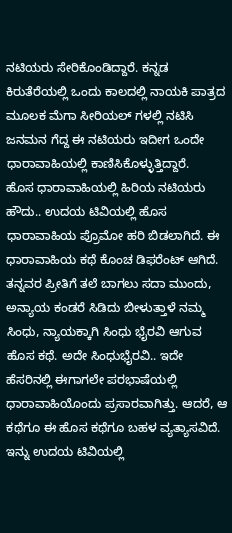ನಟಿಯರು ಸೇರಿಕೊಂಡಿದ್ದಾರೆ. ಕನ್ನಡ ಕಿರುತೆರೆಯಲ್ಲಿ ಒಂದು ಕಾಲದಲ್ಲಿ ನಾಯಕಿ ಪಾತ್ರದ ಮೂಲಕ ಮೆಗಾ ಸೀರಿಯಲ್ ಗಳಲ್ಲಿ ನಟಿಸಿ ಜನಮನ ಗೆದ್ದ ಈ ನಟಿಯರು ಇದೀಗ ಒಂದೇ ಧಾರಾವಾಹಿಯಲ್ಲಿ ಕಾಣಿಸಿಕೊಳ್ಳುತ್ತಿದ್ದಾರೆ.
ಹೊಸ ಧಾರಾವಾಹಿಯಲ್ಲಿ ಹಿರಿಯ ನಟಿಯರು
ಹೌದು.. ಉದಯ ಟಿವಿಯಲ್ಲಿ ಹೊಸ ಧಾರಾವಾಹಿಯ ಪ್ರೊಮೋ ಹರಿ ಬಿಡಲಾಗಿದೆ. ಈ ಧಾರಾವಾಹಿಯ ಕಥೆ ಕೊಂಚ ಡಿಫರೆಂಟ್ ಆಗಿದೆ. ತನ್ನವರ ಪ್ರೀತಿಗೆ ತಲೆ ಬಾಗಲು ಸದಾ ಮುಂದು, ಅನ್ಯಾಯ ಕಂಡರೆ ಸಿಡಿದು ಬೀಳುತ್ತಾಳೆ ನಮ್ಮ ಸಿಂಧು, ನ್ಯಾಯಕ್ಕಾಗಿ ಸಿಂಧು ಭೈರವಿ ಆಗುವ ಹೊಸ ಕಥೆ. ಅದೇ ಸಿಂಧುಭೈರವಿ.. ಇದೇ ಹೆಸರಿನಲ್ಲಿ ಈಗಾಗಲೇ ಪರಭಾಷೆಯಲ್ಲಿ ಧಾರಾವಾಹಿಯೊಂದು ಪ್ರಸಾರವಾಗಿತ್ತು. ಆದರೆ, ಆ ಕಥೆಗೂ ಈ ಹೊಸ ಕಥೆಗೂ ಬಹಳ ವ್ಯತ್ಯಾಸವಿದೆ. ಇನ್ನು ಉದಯ ಟಿವಿಯಲ್ಲಿ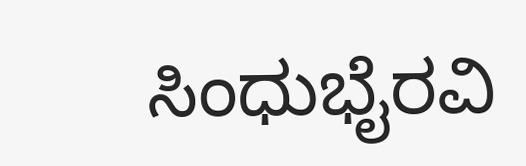ಸಿಂಧುಭೈರವಿ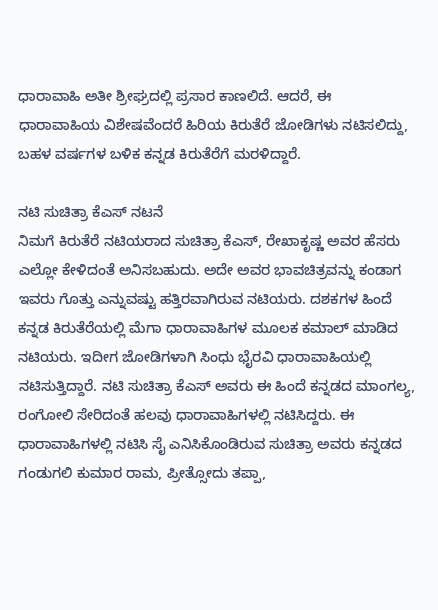ಧಾರಾವಾಹಿ ಅತೀ ಶ್ರೀಘ್ರದಲ್ಲಿ ಪ್ರಸಾರ ಕಾಣಲಿದೆ. ಆದರೆ, ಈ ಧಾರಾವಾಹಿಯ ವಿಶೇಷವೆಂದರೆ ಹಿರಿಯ ಕಿರುತೆರೆ ಜೋಡಿಗಳು ನಟಿಸಲಿದ್ದು, ಬಹಳ ವರ್ಷಗಳ ಬಳಿಕ ಕನ್ನಡ ಕಿರುತೆರೆಗೆ ಮರಳಿದ್ದಾರೆ.

ನಟಿ ಸುಚಿತ್ರಾ ಕೆಎಸ್ ನಟನೆ
ನಿಮಗೆ ಕಿರುತೆರೆ ನಟಿಯರಾದ ಸುಚಿತ್ರಾ ಕೆಎಸ್, ರೇಖಾಕೃಷ್ಣ ಅವರ ಹೆಸರು ಎಲ್ಲೋ ಕೇಳಿದಂತೆ ಅನಿಸಬಹುದು. ಅದೇ ಅವರ ಭಾವಚಿತ್ರವನ್ನು ಕಂಡಾಗ ಇವರು ಗೊತ್ತು ಎನ್ನುವಷ್ಟು ಹತ್ತಿರವಾಗಿರುವ ನಟಿಯರು. ದಶಕಗಳ ಹಿಂದೆ ಕನ್ನಡ ಕಿರುತೆರೆಯಲ್ಲಿ ಮೆಗಾ ಧಾರಾವಾಹಿಗಳ ಮೂಲಕ ಕಮಾಲ್ ಮಾಡಿದ ನಟಿಯರು. ಇದೀಗ ಜೋಡಿಗಳಾಗಿ ಸಿಂಧು ಭೈರವಿ ಧಾರಾವಾಹಿಯಲ್ಲಿ ನಟಿಸುತ್ತಿದ್ದಾರೆ. ನಟಿ ಸುಚಿತ್ರಾ ಕೆಎಸ್ ಅವರು ಈ ಹಿಂದೆ ಕನ್ನಡದ ಮಾಂಗಲ್ಯ, ರಂಗೋಲಿ ಸೇರಿದಂತೆ ಹಲವು ಧಾರಾವಾಹಿಗಳಲ್ಲಿ ನಟಿಸಿದ್ದರು. ಈ ಧಾರಾವಾಹಿಗಳಲ್ಲಿ ನಟಿಸಿ ಸೈ ಎನಿಸಿಕೊಂಡಿರುವ ಸುಚಿತ್ರಾ ಅವರು ಕನ್ನಡದ ಗಂಡುಗಲಿ ಕುಮಾರ ರಾಮ, ಪ್ರೀತ್ಸೋದು ತಪ್ಪಾ,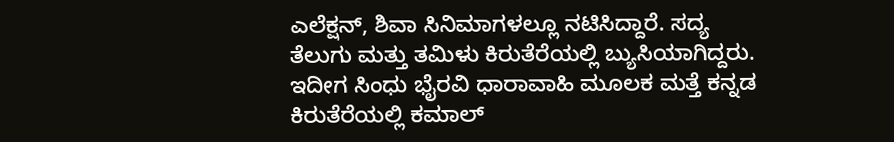ಎಲೆಕ್ಷನ್, ಶಿವಾ ಸಿನಿಮಾಗಳಲ್ಲೂ ನಟಿಸಿದ್ದಾರೆ. ಸದ್ಯ ತೆಲುಗು ಮತ್ತು ತಮಿಳು ಕಿರುತೆರೆಯಲ್ಲಿ ಬ್ಯುಸಿಯಾಗಿದ್ದರು. ಇದೀಗ ಸಿಂಧು ಭೈರವಿ ಧಾರಾವಾಹಿ ಮೂಲಕ ಮತ್ತೆ ಕನ್ನಡ ಕಿರುತೆರೆಯಲ್ಲಿ ಕಮಾಲ್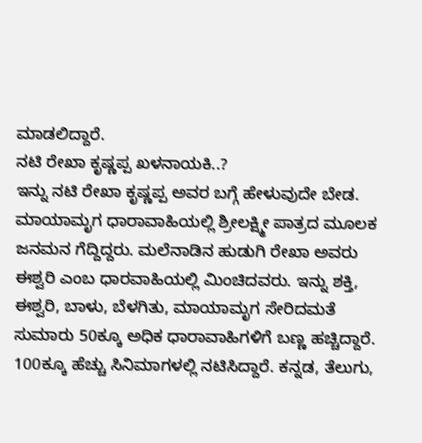ಮಾಡಲಿದ್ದಾರೆ.
ನಟಿ ರೇಖಾ ಕೃಷ್ಣಪ್ಪ ಖಳನಾಯಕಿ..?
ಇನ್ನು ನಟಿ ರೇಖಾ ಕೃಷ್ಣಪ್ಪ ಅವರ ಬಗ್ಗೆ ಹೇಳುವುದೇ ಬೇಡ. ಮಾಯಾಮೃಗ ಧಾರಾವಾಹಿಯಲ್ಲಿ ಶ್ರೀಲಕ್ಷ್ಮೀ ಪಾತ್ರದ ಮೂಲಕ ಜನಮನ ಗೆದ್ದಿದ್ದರು. ಮಲೆನಾಡಿನ ಹುಡುಗಿ ರೇಖಾ ಅವರು ಈಶ್ವರಿ ಎಂಬ ಧಾರವಾಹಿಯಲ್ಲಿ ಮಿಂಚಿದವರು. ಇನ್ನು ಶಕ್ತಿ, ಈಶ್ವರಿ, ಬಾಳು, ಬೆಳಗಿತು, ಮಾಯಾಮೃಗ ಸೇರಿದಮತೆ ಸುಮಾರು 50ಕ್ಕೂ ಅಧಿಕ ಧಾರಾವಾಹಿಗಳಿಗೆ ಬಣ್ಣ ಹಚ್ಚಿದ್ದಾರೆ. 100ಕ್ಕೂ ಹೆಚ್ಚು ಸಿನಿಮಾಗಳಲ್ಲಿ ನಟಿಸಿದ್ದಾರೆ. ಕನ್ನಡ, ತೆಲುಗು,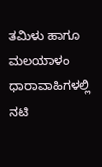ತಮಿಳು ಹಾಗೂ ಮಲಯಾಳಂ ಧಾರಾವಾಹಿಗಳಲ್ಲಿ ನಟಿ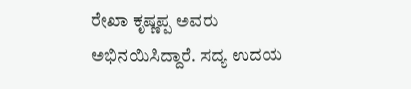ರೇಖಾ ಕೃಷ್ಣಪ್ಪ ಅವರು ಅಭಿನಯಿಸಿದ್ದಾರೆ. ಸದ್ಯ ಉದಯ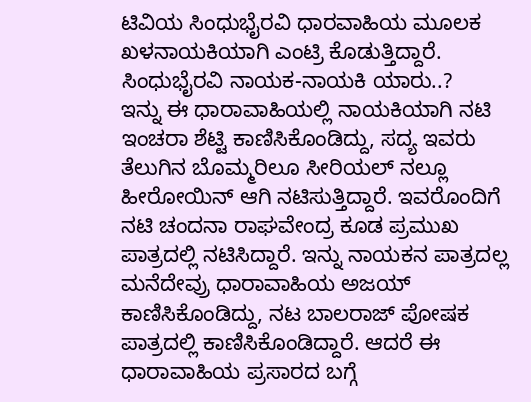ಟಿವಿಯ ಸಿಂಧುಭೈರವಿ ಧಾರವಾಹಿಯ ಮೂಲಕ ಖಳನಾಯಕಿಯಾಗಿ ಎಂಟ್ರಿ ಕೊಡುತ್ತಿದ್ದಾರೆ.
ಸಿಂಧುಭೈರವಿ ನಾಯಕ-ನಾಯಕಿ ಯಾರು..?
ಇನ್ನು ಈ ಧಾರಾವಾಹಿಯಲ್ಲಿ ನಾಯಕಿಯಾಗಿ ನಟಿ ಇಂಚರಾ ಶೆಟ್ಟಿ ಕಾಣಿಸಿಕೊಂಡಿದ್ದು, ಸದ್ಯ ಇವರು ತೆಲುಗಿನ ಬೊಮ್ಮರಿಲೂ ಸೀರಿಯಲ್ ನಲ್ಲೂ ಹೀರೋಯಿನ್ ಆಗಿ ನಟಿಸುತ್ತಿದ್ದಾರೆ. ಇವರೊಂದಿಗೆ ನಟಿ ಚಂದನಾ ರಾಘವೇಂದ್ರ ಕೂಡ ಪ್ರಮುಖ ಪಾತ್ರದಲ್ಲಿ ನಟಿಸಿದ್ದಾರೆ. ಇನ್ನು ನಾಯಕನ ಪಾತ್ರದಲ್ಲ ಮನೆದೇವ್ರು ಧಾರಾವಾಹಿಯ ಅಜಯ್ ಕಾಣಿಸಿಕೊಂಡಿದ್ದು, ನಟ ಬಾಲರಾಜ್ ಪೋಷಕ ಪಾತ್ರದಲ್ಲಿ ಕಾಣಿಸಿಕೊಂಡಿದ್ದಾರೆ. ಆದರೆ ಈ ಧಾರಾವಾಹಿಯ ಪ್ರಸಾರದ ಬಗ್ಗೆ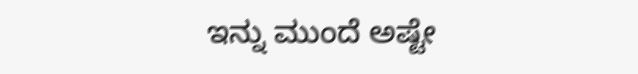ಇನ್ನು ಮುಂದೆ ಅಷ್ಟೇ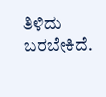ತಿಳಿದು ಬರಬೇಕಿದೆ.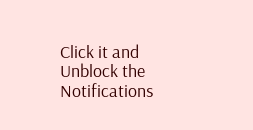Click it and Unblock the Notifications